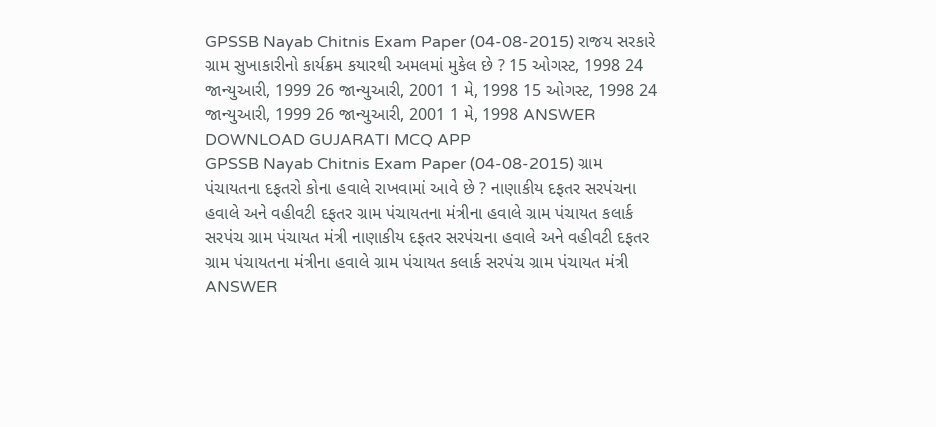GPSSB Nayab Chitnis Exam Paper (04-08-2015) રાજય સરકારે ગ્રામ સુખાકારીનો કાર્યક્રમ કયારથી અમલમાં મુકેલ છે ? 15 ઓગસ્ટ, 1998 24 જાન્યુઆરી, 1999 26 જાન્યુઆરી, 2001 1 મે, 1998 15 ઓગસ્ટ, 1998 24 જાન્યુઆરી, 1999 26 જાન્યુઆરી, 2001 1 મે, 1998 ANSWER DOWNLOAD GUJARATI MCQ APP
GPSSB Nayab Chitnis Exam Paper (04-08-2015) ગ્રામ પંચાયતના દફતરો કોના હવાલે રાખવામાં આવે છે ? નાણાકીય દફતર સરપંચના હવાલે અને વહીવટી દફતર ગ્રામ પંચાયતના મંત્રીના હવાલે ગ્રામ પંચાયત કલાર્ક સરપંચ ગ્રામ પંચાયત મંત્રી નાણાકીય દફતર સરપંચના હવાલે અને વહીવટી દફતર ગ્રામ પંચાયતના મંત્રીના હવાલે ગ્રામ પંચાયત કલાર્ક સરપંચ ગ્રામ પંચાયત મંત્રી ANSWER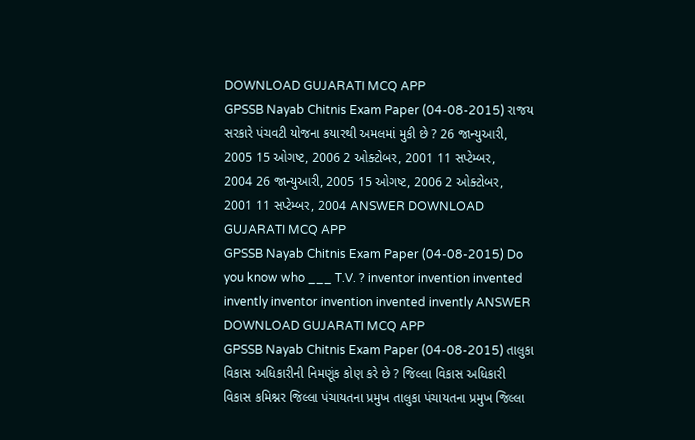DOWNLOAD GUJARATI MCQ APP
GPSSB Nayab Chitnis Exam Paper (04-08-2015) રાજય સરકારે પંચવટી યોજના કયારથી અમલમાં મુકી છે ? 26 જાન્યુઆરી, 2005 15 ઓગષ્ટ, 2006 2 ઓક્ટોબર, 2001 11 સપ્ટેમ્બર, 2004 26 જાન્યુઆરી, 2005 15 ઓગષ્ટ, 2006 2 ઓક્ટોબર, 2001 11 સપ્ટેમ્બર, 2004 ANSWER DOWNLOAD GUJARATI MCQ APP
GPSSB Nayab Chitnis Exam Paper (04-08-2015) Do you know who ___ T.V. ? inventor invention invented invently inventor invention invented invently ANSWER DOWNLOAD GUJARATI MCQ APP
GPSSB Nayab Chitnis Exam Paper (04-08-2015) તાલુકા વિકાસ અધિકારીની નિમણૂંક કોણ કરે છે ? જિલ્લા વિકાસ અધિકારી વિકાસ કમિશ્નર જિલ્લા પંચાયતના પ્રમુખ તાલુકા પંચાયતના પ્રમુખ જિલ્લા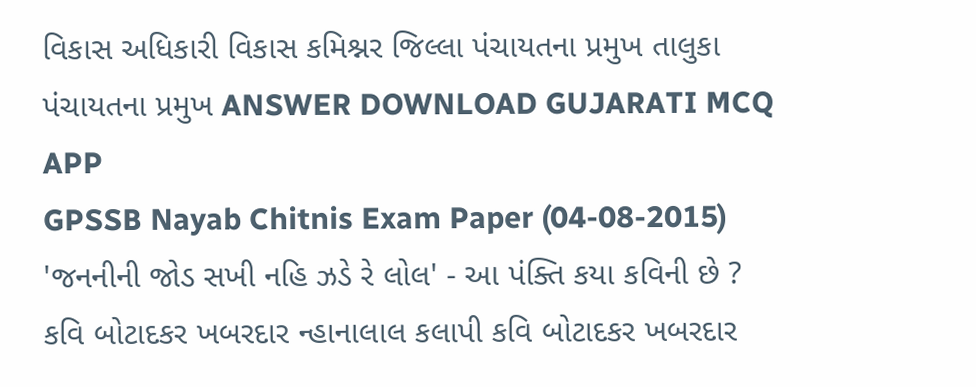વિકાસ અધિકારી વિકાસ કમિશ્નર જિલ્લા પંચાયતના પ્રમુખ તાલુકા પંચાયતના પ્રમુખ ANSWER DOWNLOAD GUJARATI MCQ APP
GPSSB Nayab Chitnis Exam Paper (04-08-2015) 'જનનીની જોડ સખી નહિ ઝડે રે લોલ' - આ પંક્તિ કયા કવિની છે ? કવિ બોટાદકર ખબરદાર ન્હાનાલાલ કલાપી કવિ બોટાદકર ખબરદાર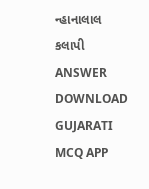ન્હાનાલાલ કલાપી ANSWER DOWNLOAD GUJARATI MCQ APP